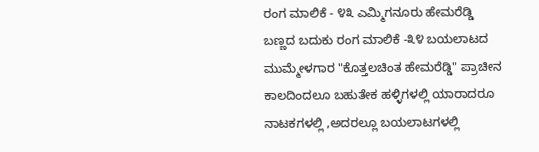ರಂಗ ಮಾಲಿಕೆ - ೪೩ ಎಮ್ಮಿಗನೂರು ಹೇಮರೆಡ್ಡಿ
ಬಣ್ಣದ ಬದುಕು ರಂಗ ಮಾಲಿಕೆ -೩೪ ಬಯಲಾಟದ ಮುಮ್ಮೇಳಗಾರ "ಕೊತ್ತಲಚಿಂತ ಹೇಮರೆಡ್ಡಿ" ಪ್ರಾಚೀನ ಕಾಲದಿಂದಲೂ ಬಹುತೇಕ ಹಳ್ಳಿಗಳಲ್ಲಿ ಯಾರಾದರೂ ನಾಟಕಗಳಲ್ಲಿ ,ಅದರಲ್ಲೂ ಬಯಲಾಟಗಳಲ್ಲಿ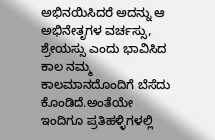ಅಭಿನಯಿಸಿದರೆ ಅದನ್ನು ಆ ಅಭಿನೇತೃಗಳ ವರ್ಚಸ್ಸು, ಶ್ರೇಯಸ್ಸು ಎಂದು ಭಾವಿಸಿದ ಕಾಲ ನಮ್ಮ ಕಾಲಮಾನದೊಂದಿಗೆ ಬೆಸೆದು ಕೊಂಡಿದೆ.ಅಂತೆಯೇ ಇಂದಿಗೂ ಪ್ರತಿಹಳ್ಳಿಗಳಲ್ಲಿ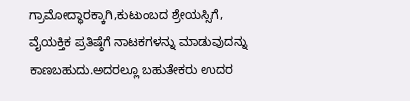ಗ್ರಾಮೋದ್ಧಾರಕ್ಕಾಗಿ,ಕುಟುಂಬದ ಶ್ರೇಯಸ್ಸಿಗೆ, ವೈಯಕ್ತಿಕ ಪ್ರತಿಷ್ಠೆಗೆ ನಾಟಕಗಳನ್ನು ಮಾಡುವುದನ್ನು ಕಾಣಬಹುದು.ಅದರಲ್ಲೂ ಬಹುತೇಕರು ಉದರ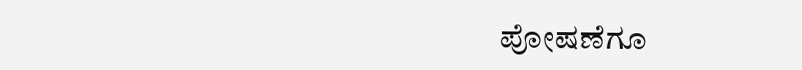ಪೋಷಣೆಗೂ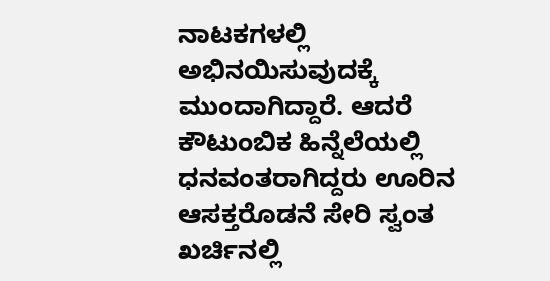ನಾಟಕಗಳಲ್ಲಿ ಅಭಿನಯಿಸುವುದಕ್ಕೆ ಮುಂದಾಗಿದ್ದಾರೆ. ಆದರೆ ಕೌಟುಂಬಿಕ ಹಿನ್ನೆಲೆಯಲ್ಲಿ ಧನವಂತರಾಗಿದ್ದರು ಊರಿನ ಆಸಕ್ತರೊಡನೆ ಸೇರಿ ಸ್ವಂತ ಖರ್ಚಿನಲ್ಲಿ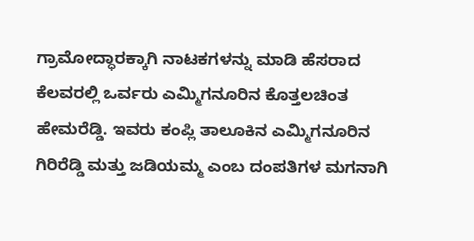ಗ್ರಾಮೋದ್ಧಾರಕ್ಕಾಗಿ ನಾಟಕಗಳನ್ನು ಮಾಡಿ ಹೆಸರಾದ ಕೆಲವರಲ್ಲಿ ಒರ್ವರು ಎಮ್ಮಿಗನೂರಿನ ಕೊತ್ತಲಚಿಂತ ಹೇಮರೆಡ್ಡಿ. ಇವರು ಕಂಪ್ಲಿ ತಾಲೂಕಿನ ಎಮ್ಮಿಗನೂರಿನ ಗಿರಿರೆಡ್ಡಿ ಮತ್ತು ಜಡಿಯಮ್ಮ ಎಂಬ ದಂಪತಿಗಳ ಮಗನಾಗಿ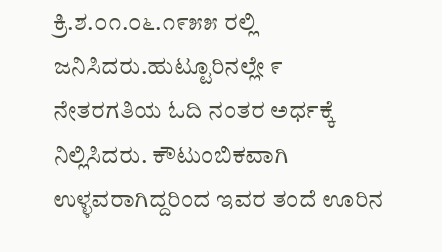ಕ್ರಿ.ಶ.೦೧.೦೬.೧೯೫೫ ರಲ್ಲಿ ಜನಿಸಿದರು.ಹುಟ್ಟೂರಿನಲ್ಲೇ ೯ ನೇತರಗತಿಯ ಓದಿ ನಂತರ ಅರ್ಧಕ್ಕೆ ನಿಲ್ಲಿಸಿದರು. ಕೌಟುಂಬಿಕವಾಗಿ ಉಳ್ಳವರಾಗಿದ್ದರಿಂದ ಇವರ ತಂದೆ ಊರಿನ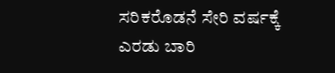ಸರಿಕರೊಡನೆ ಸೇರಿ ವರ್ಷಕ್ಕೆ ಎರಡು ಬಾರಿ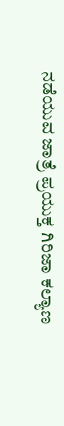ನಡೆಯುವ ಜಾತ್ರೆ ಪ್ರಯುಕ್ತ ಗಿರಿಜಾ ಕಲ್ಯಾಣ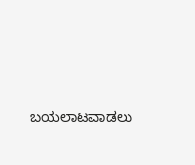ಬಯಲಾಟವಾಡಲು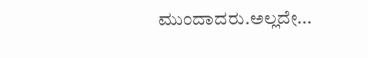ಮುಂದಾದರು.ಅಲ್ಲದೇ...